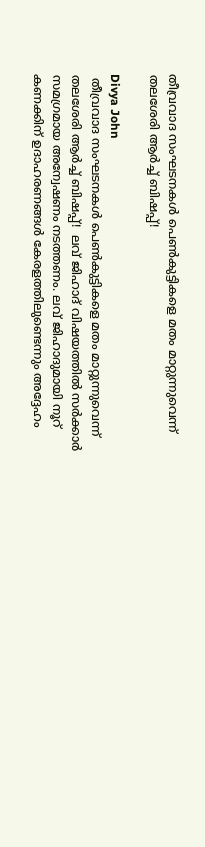തീവ്രവാദ സംഘടനകൾ പെൺകുട്ടികളെ മതം മാറ്റുന്നുവെന്ന് തലശേരി ആർച്ച് ബിഷപ്പ്!

Divya John
 തീവ്രവാദ സംഘടനകൾ പെൺകുട്ടികളെ മതം മാറ്റുന്നുവെന്ന്  തലശേരി ആർച്ച് ബിഷപ്പ്!  ലവ് ജിഹാദ് വിഷയത്തിൽ സർക്കാർ സമഗ്രമായ അന്വേഷണം നടത്തണം. ലവ് ജിഹാദുമായി നൂറ് കണക്കിന് ഉദാഹരണങ്ങൾ കേരളത്തിലുണ്ടെന്നും അദ്ദേഹം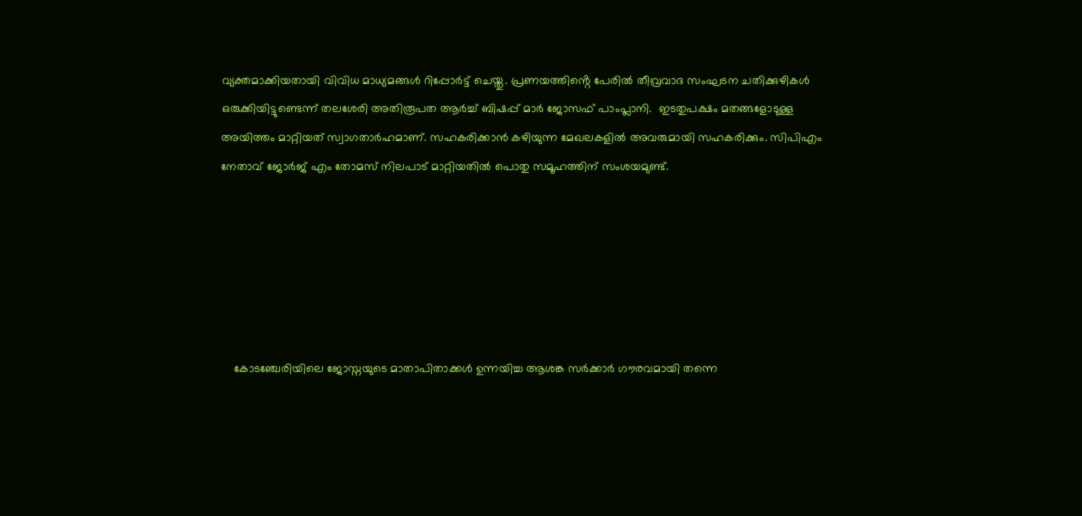വ്യക്തമാക്കിയതായി വിവിധ മാധ്യമങ്ങൾ റിപ്പോർട്ട് ചെയ്തു. പ്രണയത്തിൻ്റെ പേരിൽ തീവ്രവാദ സംഘടന ചതിക്കുഴികൾ ഒരുക്കിയിട്ടുണ്ടെന്ന് തലശേരി അതിരൂപത ആർച്ച് ബിഷപ്പ് മാർ ജോസഫ് പാംപ്ലാനി.  ഇടതുപക്ഷം മതങ്ങളോടുള്ള അയിത്തം മാറ്റിയത് സ്വാഗതാർഹമാണ്. സഹകരിക്കാൻ കഴിയുന്ന മേഖലകളിൽ അവരുമായി സഹകരിക്കും. സിപിഎം നേതാവ് ജോർജ് എം തോമസ് നിലപാട് മാറ്റിയതിൽ പൊതു സമൂഹത്തിന് സംശയമുണ്ട്.






    കോടഞ്ചേരിയിലെ ജോസ്നയുടെ മാതാപിതാക്കൾ ഉന്നയിച്ച ആശങ്ക സർക്കാർ ഗൗരവമായി തന്നെ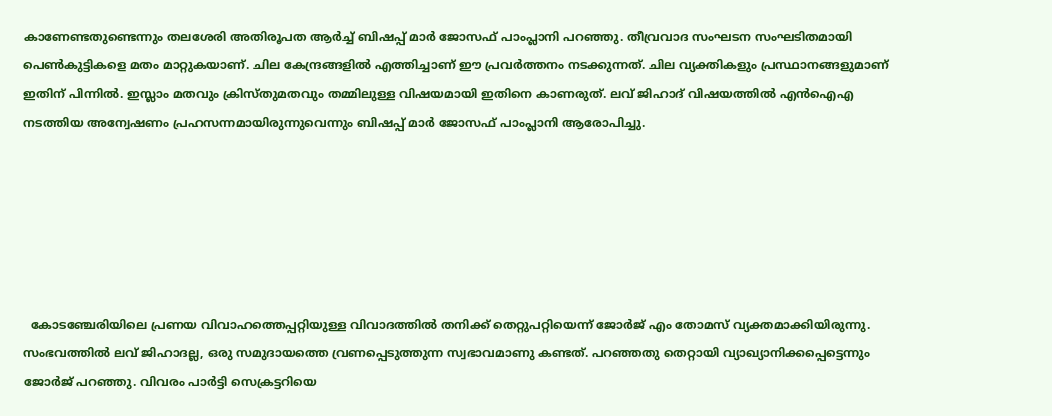കാണേണ്ടതുണ്ടെന്നും തലശേരി അതിരൂപത ആർച്ച് ബിഷപ്പ് മാർ ജോസഫ് പാംപ്ലാനി പറഞ്ഞു. തീവ്രവാദ സംഘടന സംഘടിതമായി പെൺകുട്ടികളെ മതം മാറ്റുകയാണ്. ചില കേന്ദ്രങ്ങളിൽ എത്തിച്ചാണ് ഈ പ്രവർത്തനം നടക്കുന്നത്. ചില വ്യക്തികളും പ്രസ്ഥാനങ്ങളുമാണ് ഇതിന് പിന്നിൽ. ഇസ്ലാം മതവും ക്രിസ്തുമതവും തമ്മിലുള്ള വിഷയമായി ഇതിനെ കാണരുത്. ലവ് ജിഹാദ് വിഷയത്തിൽ എൻഐഎ നടത്തിയ അന്വേഷണം പ്രഹസന്നമായിരുന്നുവെന്നും ബിഷപ്പ് മാർ ജോസഫ് പാംപ്ലാനി ആരോപിച്ചു.






  കോടഞ്ചേരിയിലെ പ്രണയ വിവാഹത്തെപ്പറ്റിയുള്ള വിവാദത്തിൽ തനിക്ക് തെറ്റുപറ്റിയെന്ന് ജോർജ് എം തോമസ് വ്യക്തമാക്കിയിരുന്നു. സംഭവത്തിൽ ലവ് ജിഹാദല്ല, ഒരു സമുദായത്തെ വ്രണപ്പെടുത്തുന്ന സ്വഭാവമാണു കണ്ടത്. പറഞ്ഞതു തെറ്റായി വ്യാഖ്യാനിക്കപ്പെട്ടെന്നും ജോർജ് പറഞ്ഞു. വിവരം പാർട്ടി സെക്രട്ടറിയെ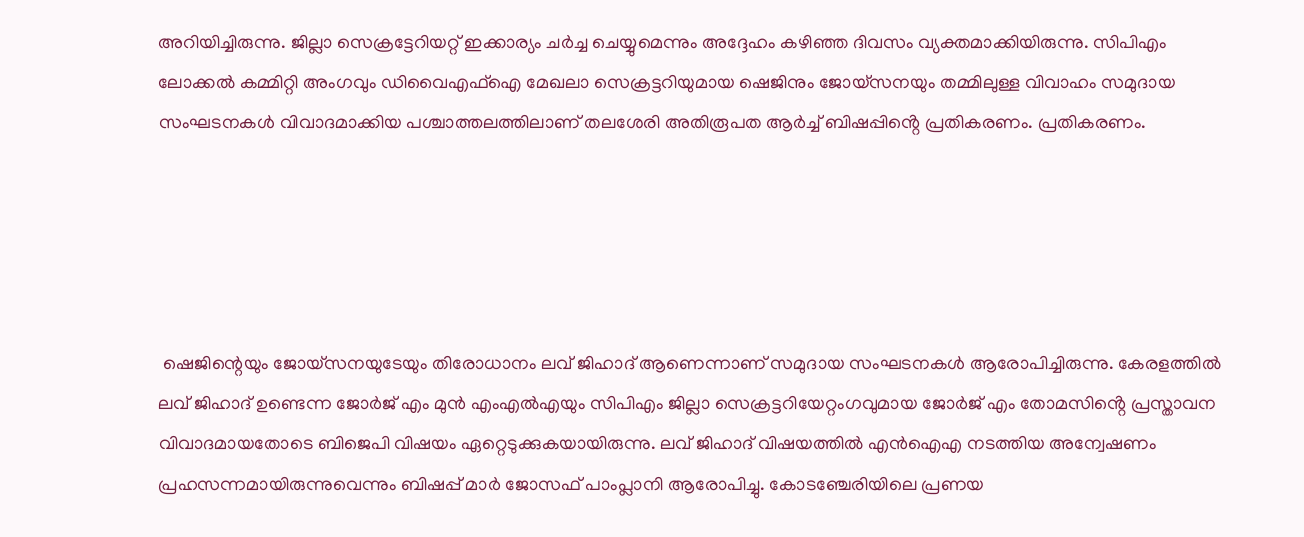അറിയിച്ചിരുന്നു. ജില്ലാ സെക്രട്ടേറിയറ്റ് ഇക്കാര്യം ചർച്ച ചെയ്യുമെന്നും അദ്ദേഹം കഴിഞ്ഞ ദിവസം വ്യക്തമാക്കിയിരുന്നു. സിപിഎം ലോക്കൽ കമ്മിറ്റി അംഗവും ഡിവൈഎഫ്ഐ മേഖലാ സെക്രട്ടറിയുമായ ഷെജിനും ജോയ്സനയും തമ്മിലുള്ള വിവാഹം സമുദായ സംഘടനകൾ വിവാദമാക്കിയ പശ്ചാത്തലത്തിലാണ് തലശേരി അതിരൂപത ആർച്ച് ബിഷപ്പിൻ്റെ പ്രതികരണം. പ്രതികരണം.





 ഷെജിന്റെയും ജോയ്സനയുടേയും തിരോധാനം ലവ് ജിഹാദ് ആണെന്നാണ് സമുദായ സംഘടനകൾ ആരോപിച്ചിരുന്നു. കേരളത്തിൽ ലവ് ജിഹാദ് ഉണ്ടെന്ന ജോ‍ർജ് എം മുൻ എംഎൽഎയും സിപിഎം ജില്ലാ സെക്രട്ടറിയേറ്റംഗവുമായ ജോർജ് എം തോമസിൻ്റെ പ്രസ്താവന വിവാദമായതോടെ ബിജെപി വിഷയം ഏറ്റെടുക്കുകയായിരുന്നു. ലവ് ജിഹാദ് വിഷയത്തിൽ എൻഐഎ നടത്തിയ അന്വേഷണം പ്രഹസന്നമായിരുന്നുവെന്നും ബിഷപ്പ് മാർ ജോസഫ് പാംപ്ലാനി ആരോപിച്ചു. കോടഞ്ചേരിയിലെ പ്രണയ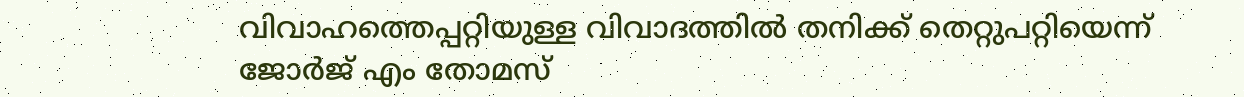വിവാഹത്തെപ്പറ്റിയുള്ള വിവാദത്തിൽ തനിക്ക് തെറ്റുപറ്റിയെന്ന് ജോർജ് എം തോമസ്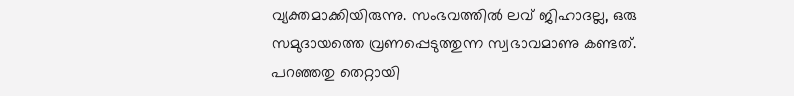വ്യക്തമാക്കിയിരുന്നു. സംഭവത്തിൽ ലവ് ജിഹാദല്ല, ഒരു സമുദായത്തെ വ്രണപ്പെടുത്തുന്ന സ്വഭാവമാണു കണ്ടത്. പറഞ്ഞതു തെറ്റായി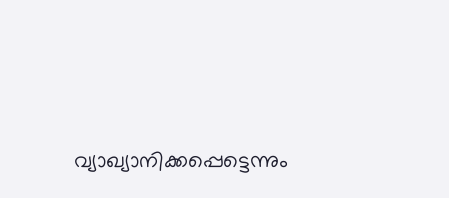വ്യാഖ്യാനിക്കപ്പെട്ടെന്നും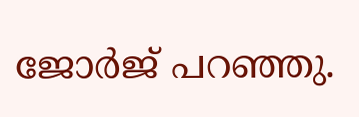ജോർജ് പറഞ്ഞു.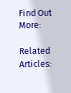Find Out More:

Related Articles: